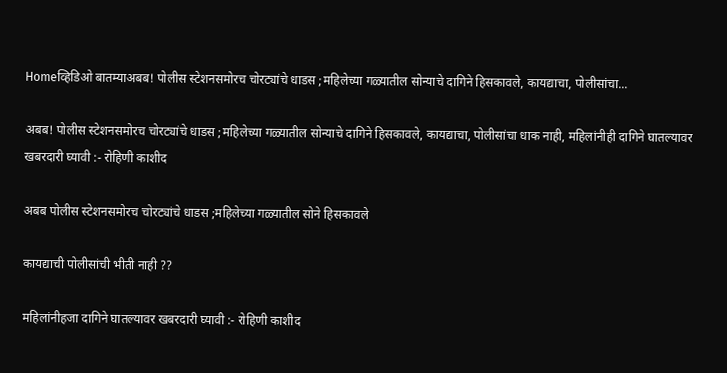Homeव्हिडिओ बातम्याअबब! पोलीस स्टेशनसमोरच चोरट्यांचे धाडस ;महिलेच्या गळ्यातील सोन्याचे दागिने हिसकावले, कायद्याचा, पोलीसांचा...

अबब! पोलीस स्टेशनसमोरच चोरट्यांचे धाडस ;महिलेच्या गळ्यातील सोन्याचे दागिने हिसकावले, कायद्याचा, पोलीसांचा धाक नाही, महिलांनीही दागिने घातल्यावर खबरदारी घ्यावी :- रोहिणी काशीद

अबब पोलीस स्टेशनसमोरच चोरट्यांचे धाडस ;महिलेच्या गळ्यातील सोने हिसकावले

कायद्याची पोलीसांची भीती नाही ??

महिलांनीहजा दागिने घातल्यावर खबरदारी घ्यावी :- रोहिणी काशीद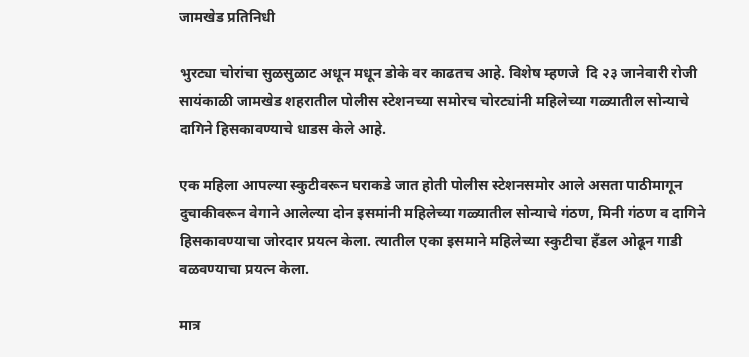जामखेड प्रतिनिधी

भुरट्या चोरांचा सुळसुळाट अधून मधून डोके वर काढतच आहे. विशेष म्हणजे  दि २३ जानेवारी रोजी सायंकाळी जामखेड शहरातील पोलीस स्टेशनच्या समोरच चोरट्यांनी महिलेच्या गळ्यातील सोन्याचे दागिने हिसकावण्याचे धाडस केले आहे.

एक महिला आपल्या स्कुटीवरून घराकडे जात होती पोलीस स्टेशनसमोर आले असता पाठीमागून दुचाकीवरून वेगाने आलेल्या दोन इसमांनी महिलेच्या गळ्यातील सोन्याचे गंठण, मिनी गंठण व दागिने हिसकावण्याचा जोरदार प्रयत्न केला. त्यातील एका इसमाने महिलेच्या स्कुटीचा हँडल ओढून गाडी वळवण्याचा प्रयत्न केला.

मात्र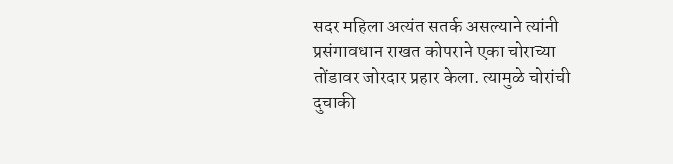सदर महिला अत्यंत सतर्क असल्याने त्यांनी प्रसंगावधान राखत कोपराने एका चोराच्या तोंडावर जोरदार प्रहार केला. त्यामुळे चोरांची दुचाकी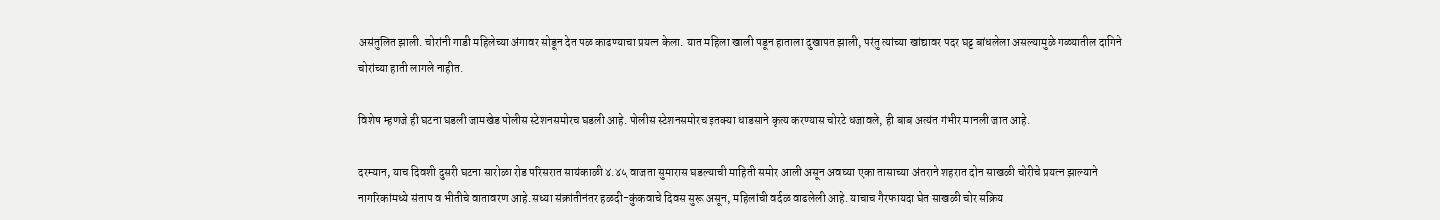असंतुलित झाली. चोरांनी गाडी महिलेच्या अंगावर सोडून देत पळ काढण्याचा प्रयत्न केला. यात महिला खाली पडून हाताला दुखापत झाली, परंतु त्यांच्या खांद्यावर पदर घट्ट बांधलेला असल्यामुळे गळ्यातील दागिने चोरांच्या हाती लागले नाहीत.

विशेष म्हणजे ही घटना घडली जामखेड पोलीस स्टेशनसमोरच घडली आहे. पोलीस स्टेशनसमोरच इतक्या धाडसाने कृत्य करण्यास चोरटे धजावले, ही बाब अत्यंत गंभीर मानली जात आहे.

दरम्यान, याच दिवशी दुसरी घटना सारोळा रोड परिसरात सायंकाळी ४.४५ वाजता सुमारास घडल्याची माहिती समोर आली असून अवघ्या एका तासाच्या अंतराने शहरात दोन साखळी चोरीचे प्रयत्न झाल्याने नागरिकांमध्ये संताप व भीतीचे वातावरण आहे.सध्या संक्रांतीनंतर हळदी-कुंकवाचे दिवस सुरू असून, महिलांची वर्दळ वाढलेली आहे. याचाच गैरफायदा घेत साखळी चोर सक्रिय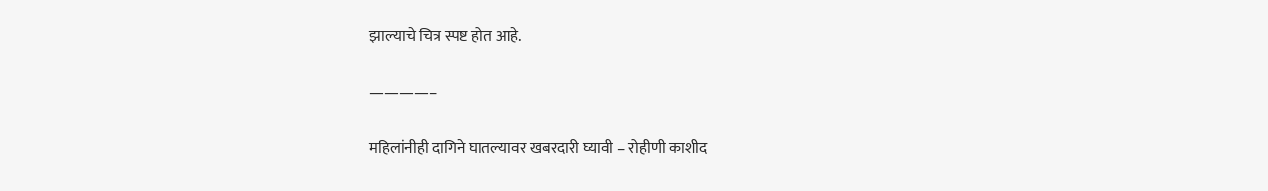झाल्याचे चित्र स्पष्ट होत आहे.

————–

महिलांनीही दागिने घातल्यावर खबरदारी घ्यावी – रोहीणी काशीद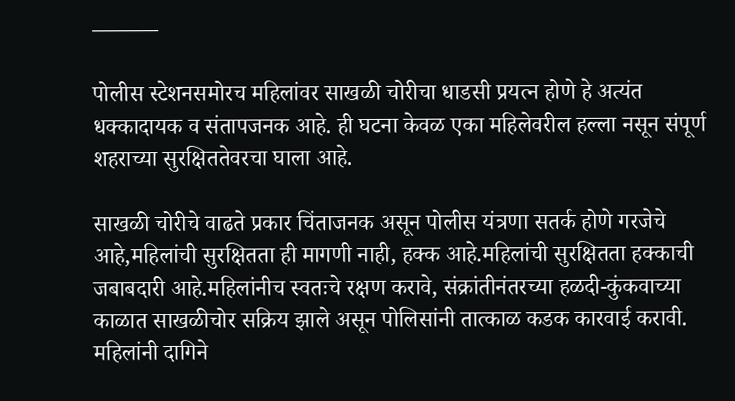———

पोलीस स्टेशनसमोरच महिलांवर साखळी चोरीचा धाडसी प्रयत्न होणे हे अत्यंत धक्कादायक व संतापजनक आहे. ही घटना केवळ एका महिलेवरील हल्ला नसून संपूर्ण शहराच्या सुरक्षिततेवरचा घाला आहे.

साखळी चोरीचे वाढते प्रकार चिंताजनक असून पोलीस यंत्रणा सतर्क होणे गरजेचे आहे,महिलांची सुरक्षितता ही मागणी नाही, हक्क आहे.महिलांची सुरक्षितता हक्काची जबाबदारी आहे.महिलांनीच स्वतःचे रक्षण करावे, संक्रांतीनंतरच्या हळदी-कुंकवाच्या काळात साखळीचोर सक्रिय झाले असून पोलिसांनी तात्काळ कडक कारवाई करावी. महिलांनी दागिने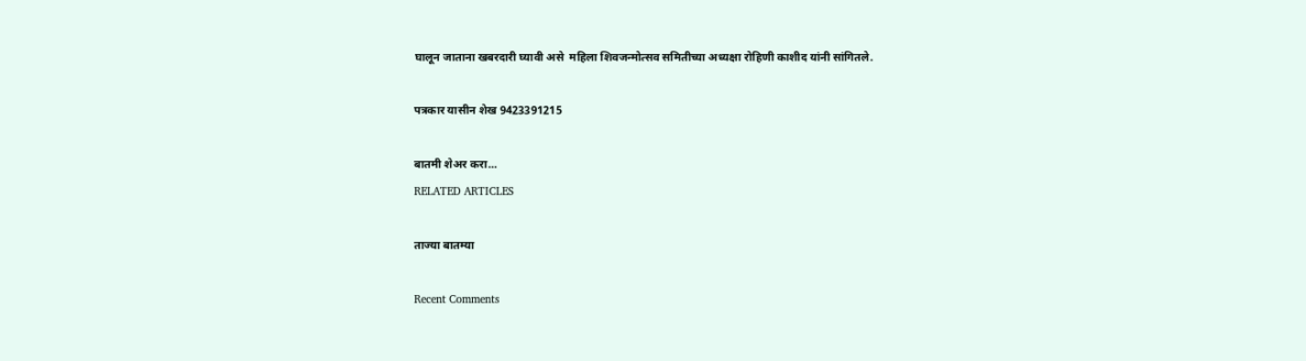घालून जाताना खबरदारी घ्यावी असे  महिला शिवजन्मोत्सव समितीच्या अध्यक्षा रोहिणी काशीद यांनी सांगितले.

पत्रकार यासीन शेख 9423391215

बातमी शेअर करा...
RELATED ARTICLES

ताज्या बातम्या

Recent Comments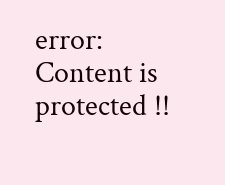error: Content is protected !!